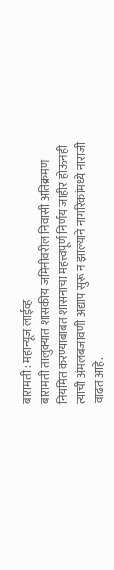बारामती : महान्यूज लाईव्ह
बारामती तालुक्यात शासकीय जमिनीवरील निवासी अतिक्रमण नियमित करण्याबाबत शासनाचा महत्त्वपूर्ण निर्णय जाहीर होऊनही त्याची अंमलबजावणी अद्याप सुरू न झाल्याने नागरिकांमध्ये नाराजी वाढत आहे.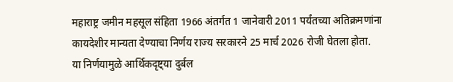महाराष्ट्र जमीन महसूल संहिता 1966 अंतर्गत 1 जानेवारी 2011 पर्यंतच्या अतिक्रमणांना कायदेशीर मान्यता देण्याचा निर्णय राज्य सरकारने 25 मार्च 2026 रोजी घेतला होता.
या निर्णयामुळे आर्थिकदृष्ट्या दुर्बल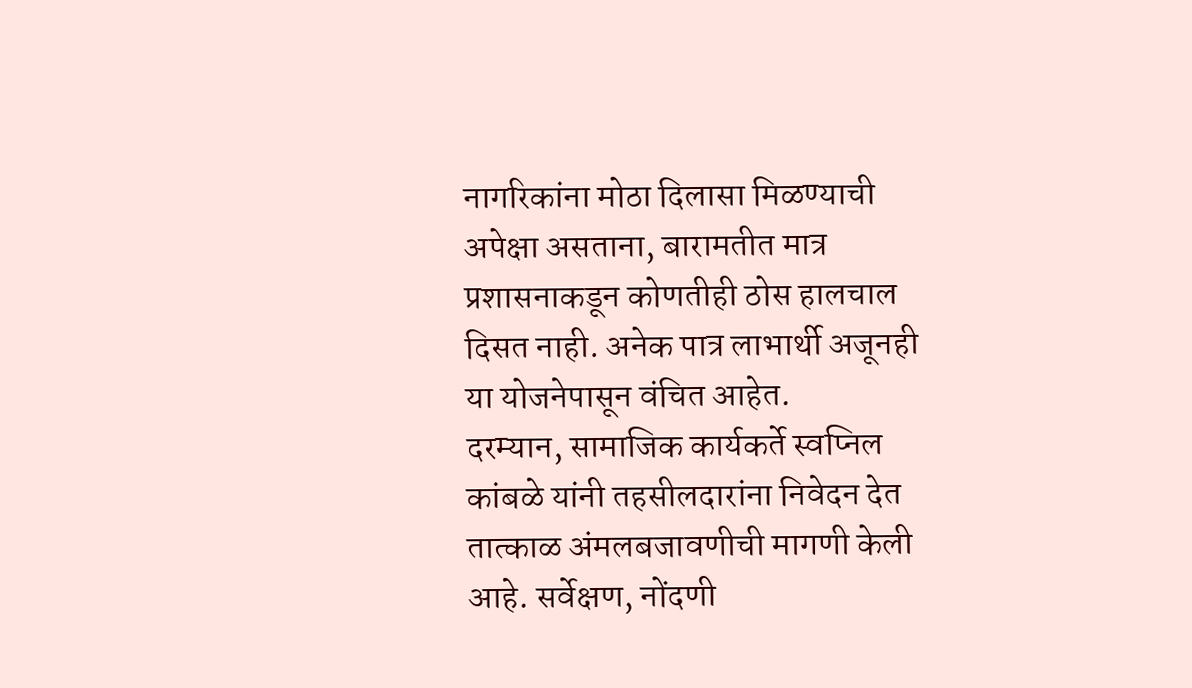नागरिकांना मोठा दिलासा मिळण्याची अपेक्षा असताना, बारामतीत मात्र प्रशासनाकडून कोणतीही ठोस हालचाल दिसत नाही. अनेक पात्र लाभार्थी अजूनही या योजनेपासून वंचित आहेत.
दरम्यान, सामाजिक कार्यकर्ते स्वप्निल कांबळे यांनी तहसीलदारांना निवेदन देत तात्काळ अंमलबजावणीची मागणी केली आहे. सर्वेक्षण, नोंदणी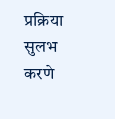प्रक्रिया सुलभ करणे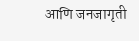आणि जनजागृती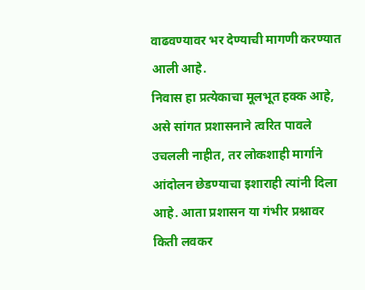वाढवण्यावर भर देण्याची मागणी करण्यात आली आहे.
निवास हा प्रत्येकाचा मूलभूत हक्क आहे, असे सांगत प्रशासनाने त्वरित पावले उचलली नाहीत, तर लोकशाही मार्गाने आंदोलन छेडण्याचा इशाराही त्यांनी दिला आहे. आता प्रशासन या गंभीर प्रश्नावर किती लवकर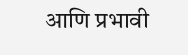आणि प्रभावी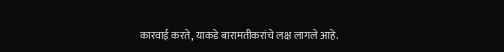कारवाई करते, याकडे बारामतीकरांचे लक्ष लागले आहे.